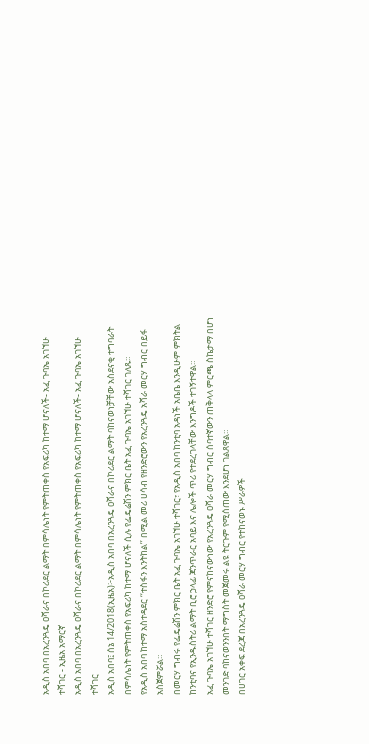አዲስ አበባ በአረንጓዴ ዐሻራና በኮሪደር ልማት በምሳሌነት የምትጠቀስ የአፍሪካ ከተማ ሆናለች- አፈ ጉባኤ አገኘሁ ተሻገር - ኢዜአ አማርኛ
አዲስ አበባ በአረንጓዴ ዐሻራና በኮሪደር ልማት በምሳሌነት የምትጠቀስ የአፍሪካ ከተማ ሆናለች- አፈ ጉባኤ አገኘሁ ተሻገር
አዲስ አበባ፤ ሰኔ 14/2018(ኢዜአ)፦አዲስ አበባ በአረንጓዴ ዐሻራና በኮሪደር ልማት ባከናወነቻቸው አስደናቂ ተግባራት በምሳሌነት የምትጠቀስ የአፍሪካ ከተማ ሆናለች ሲሉ የፌዴሬሽን ምክር ቤት አፈ ጉባኤ አገኘሁ ተሻገር ገለጹ።
የአዲስ አበባ ከተማ አስተዳደር ‘‘ተስፋን እንትከል’’ በሚል መሪ ሀሳብ የዘንድሮውን የአረንጓዴ አሻራ መርሃ ግብር በይፋ አስጀምሯል።
በመርሃ ግብሩ የፌዴሬሽን ምክር ቤት አፈ ጉባኤ አገኘሁ ተሻገር፣ የአዲስ አበባ ከንቲባ አዳነች አቤቤ እንዲሁም ምክትል ከንቲባና የኢንዱስትሪ ልማት ቢሮ ኃላፊ ጃንጥራር አባይ እና ሌሎች ጥሪ የተደረገላቸው እንግዶች ተገኝተዋል።
አፈ ጉባኤ አገኘሁ ተሻገር ዘንድሮ የምናከናውነው የአረንጓዴ ዐሻራ መርሃ ግብር ሰባተኛውን ጠቅላላ ምርጫ ስኬታማ በሆነ መንገድ ባከናወንንበት ማግስት መጀመሩ ልዩ ትርጉም የሚሰጠው እንደሆነ ገልጸዋል።
በሀገር አቀፍ ደረጃ በአረንጓዴ ዐሻራ መርሃ ግብር የተከናወኑ ሥራዎች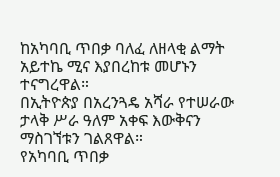ከአካባቢ ጥበቃ ባለፈ ለዘላቂ ልማት አይተኬ ሚና እያበረከቱ መሆኑን ተናግረዋል።
በኢትዮጵያ በአረንጓዴ አሻራ የተሠራው ታላቅ ሥራ ዓለም አቀፍ እውቅናን ማስገኘቱን ገልጸዋል።
የአካባቢ ጥበቃ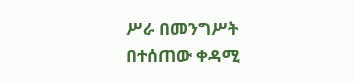ሥራ በመንግሥት በተሰጠው ቀዳሚ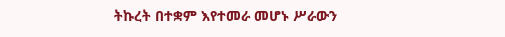ትኩረት በተቋም እየተመራ መሆኑ ሥራውን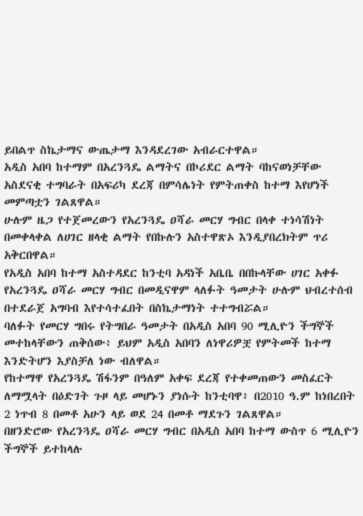ይበልጥ ስኬታማና ውጤታማ እንዳደረገው አብራርተዋል።
አዲስ አበባ ከተማም በአረንጓዴ ልማትና በኮሪደር ልማት ባከናወነቻቸው አስደናቂ ተግባራት በአፍሪካ ደረጃ በምሳሌነት የምትጠቀስ ከተማ እየሆነች መምጣቷን ገልጸዋል።
ሁሉም ዜጋ የተጀመረውን የአረንጓዴ ዐሻራ መርሃ ግብር በላቀ ተነሳሽነት በመቀላቀል ለሀገር ዘላቂ ልማት የበኩሉን አስተዋጽኦ እንዲያበረክትም ጥሪ አቅርበዋል።
የአዲስ አበባ ከተማ አስተዳደር ከንቲባ አዳነች አቤቤ በበኩላቸው ሀገር አቀፉ የአረንጓዴ ዐሻራ መርሃ ግብር በመዲናዋም ላለፉት ዓመታት ሁሉም ህብረተሰብ በተደራጀ አግባብ እየተሳተፈበት በስኬታማነት ተተግብሯል።
ባለፉት የመርሃ ግበሩ የትግበራ ዓመታት በአዲስ አበባ 90 ሚሊዮን ችግኞች መተከላቸውን ጠቅሰው፥ ይህም አዲስ አበባን ለነዋሪዎቿ የምትመች ከተማ እንድትሆን እያስቻለ ነው ብለዋል።
የከተማዋ የአረንጓዴ ሽፋንም በዓለም አቀፍ ደረጃ የተቀመጠውን መስፈርት ለማሟላት በዕድገት ጉዞ ላይ መሆኑን ያነሱት ከንቲባዋ፥ በ2010 ዓ.ም ከነበረበት 2 ነጥብ 8 በመቶ አሁን ላይ ወደ 24 በመቶ ማደጉን ገልጸዋል።
በዘንድሮው የአረንጓዴ ዐሻራ መርሃ ግብር በአዲስ አበባ ከተማ ውስጥ 6 ሚሊዮን ችግኞች ይተከላሉ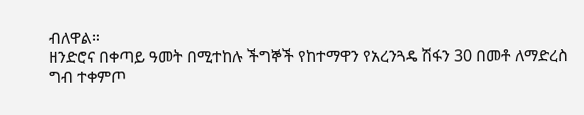ብለዋል።
ዘንድሮና በቀጣይ ዓመት በሚተከሉ ችግኞች የከተማዋን የአረንጓዴ ሽፋን 30 በመቶ ለማድረስ ግብ ተቀምጦ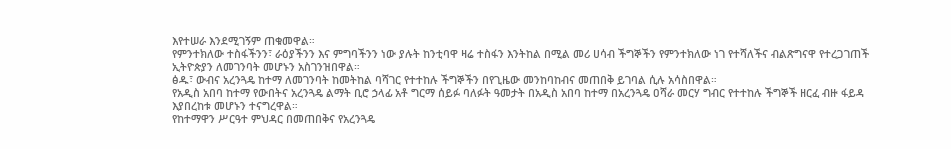እየተሠራ እንደሚገኝም ጠቁመዋል።
የምንተክለው ተስፋችንን፣ ራዕያችንን እና ምግባችንን ነው ያሉት ከንቲባዋ ዛሬ ተስፋን እንትከል በሚል መሪ ሀሳብ ችግኞችን የምንተክለው ነገ የተሻለችና ብልጽግናዋ የተረጋገጠች ኢትዮጵያን ለመገንባት መሆኑን አስገንዝበዋል።
ፅዱ፣ ውብና አረንጓዴ ከተማ ለመገንባት ከመትከል ባሻገር የተተከሉ ችግኞችን በየጊዜው መንከባከብና መጠበቅ ይገባል ሲሉ አሳስበዋል።
የአዲስ አበባ ከተማ የውበትና አረንጓዴ ልማት ቢሮ ኃላፊ አቶ ግርማ ሰይፉ ባለፉት ዓመታት በአዲስ አበባ ከተማ በአረንጓዴ ዐሻራ መርሃ ግብር የተተከሉ ችግኞች ዘርፈ ብዙ ፋይዳ እያበረከቱ መሆኑን ተናግረዋል።
የከተማዋን ሥርዓተ ምህዳር በመጠበቅና የአረንጓዴ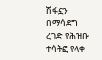ሽፋኗን በማሳደግ ረገድ የሕዝቡ ተሳትፎ የላቀ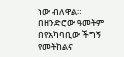ነው ብለዋል።
በዘንድሮው ዓመትም በየአካባቢው ችግኝ የመትከልና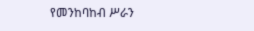የመንከባከብ ሥራን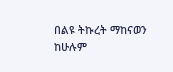በልዩ ትኩረት ማከናወን ከሁሉም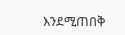እንደሚጠበቅ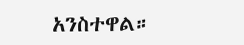አንስተዋል።